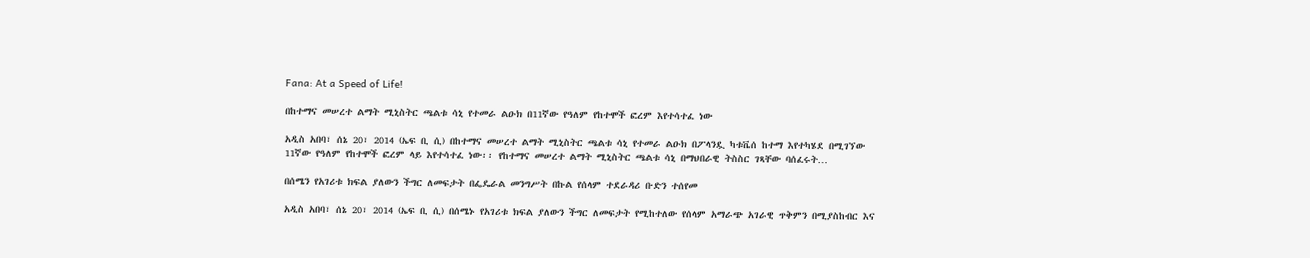Fana: At a Speed of Life!

በከተማና መሠረተ ልማት ሚኒስትር ጫልቱ ሳኒ የተመራ ልዑክ በ11ኛው የዓለም የከተሞች ፎረም እየተሳተፈ ነው

አዲስ አበባ፣ ሰኔ 20፣ 2014 (ኤፍ ቢ ሲ) በከተማና መሠረተ ልማት ሚኒስትር ጫልቱ ሳኒ የተመራ ልዑክ በፖላንዷ ካቱቬሰ ከተማ እየተካሄደ በሚገኘው 11ኛው የዓለም የከተሞች ፎረም ላይ እየተሳተፈ ነው፡፡ የከተማና መሠረተ ልማት ሚኒስትር ጫልቱ ሳኒ በማህበራዊ ትስስር ገጻቸው ባሰፈሩት…

በሰሜን የአገሪቱ ክፍል ያለውን ችግር ለመፍታት በፌዴራል መንግሥት በኩል የሰላም ተደራዳሪ ቡድን ተሰየመ

አዲስ አበባ፣ ሰኔ 20፣ 2014 (ኤፍ ቢ ሲ) በሰሜኑ የአገሪቱ ክፍል ያለውን ችግር ለመፍታት የሚከተለው የሰላም አማራጭ አገራዊ ጥቅምን በሚያስከብር እና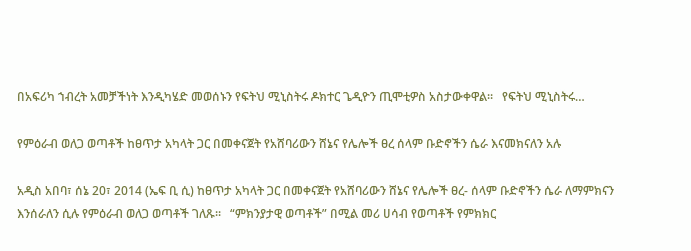በአፍሪካ ኀብረት አመቻችነት እንዲካሄድ መወሰኑን የፍትህ ሚኒስትሩ ዶክተር ጌዲዮን ጢሞቲዎስ አስታውቀዋል።   የፍትህ ሚኒስትሩ…

የምዕራብ ወለጋ ወጣቶች ከፀጥታ አካላት ጋር በመቀናጀት የአሸባሪውን ሸኔና የሌሎች ፀረ ሰላም ቡድኖችን ሴራ እናመክናለን አሉ

አዲስ አበባ፣ ሰኔ 20፣ 2014 (ኤፍ ቢ ሲ) ከፀጥታ አካላት ጋር በመቀናጀት የአሸባሪውን ሸኔና የሌሎች ፀረ- ሰላም ቡድኖችን ሴራ ለማምክናን እንሰራለን ሲሉ የምዕራብ ወለጋ ወጣቶች ገለጹ፡፡   “ምክንያታዊ ወጣቶች” በሚል መሪ ሀሳብ የወጣቶች የምክክር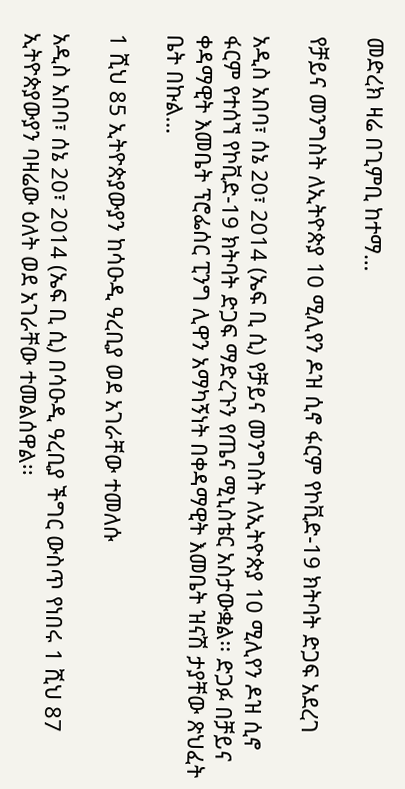መድረክ ዛሬ በጊምቢ ከተማ…

የቻይና መንግስት ለኢትዮጵያ 10 ሚሊየን ዶዝ ሲኖ ፋርም የኮቪድ-19 ክትባት ድጋፍ አደረገ

አዲስ አበባ፣ ሰኔ 20፣ 2014 (ኤፍ ቢ ሲ) የቻይና መንግስት ለኢትዮጵያ 10 ሚሊየን ዶዝ ሲኖ ፋርም የተሰኘ የኮቪድ-19 ክትባት ድጋፍ ማድረጉን የጤና ሚኒስቴር አስታውቋል፡፡ ድጋፉ በቻይና ቀዳማዊት እመቤት ፕሮፌሰር ፒንግ ሊዋን አማካኝነት በቀዳማዊት እመቤት ዝናሽ ታያቸው ጽህፈት ቤት በኩል…

1 ሺህ 85 ኢትዮጵያውያን ከሳዑዲ ዓረቢያ ወደ አገራቸው ተመለሱ

አዲስ አበባ፣ ሰኔ 20፣ 2014 (ኤፍ ቢ ሲ) በሳዑዲ ዓረቢያ ችግር ውስጥ የነበሩ 1 ሺህ 87 ኢትዮጵያውያን ባዛሬው ዕለት ወደ አገራቸው ተመልሰዋል፡፡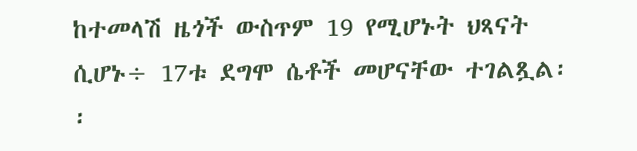ከተመላሽ ዜጎች ውስጥም 19 የሚሆኑት ህጻናት ሲሆኑ÷ 17ቱ ደግሞ ሴቶች መሆናቸው ተገልጿል፡፡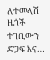ለተመላሽ ዜጎች ተገቢውን ድጋፍ እና…